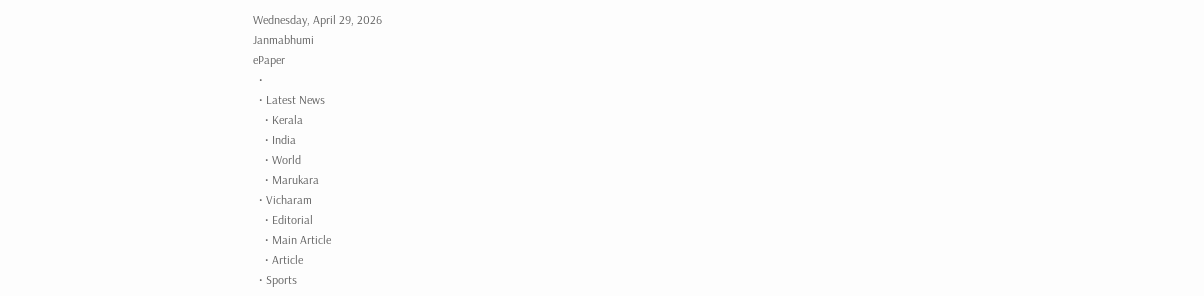Wednesday, April 29, 2026
Janmabhumi
ePaper
  •
  • Latest News
    • Kerala
    • India
    • World
    • Marukara
  • Vicharam
    • Editorial
    • Main Article
    • Article
  • Sports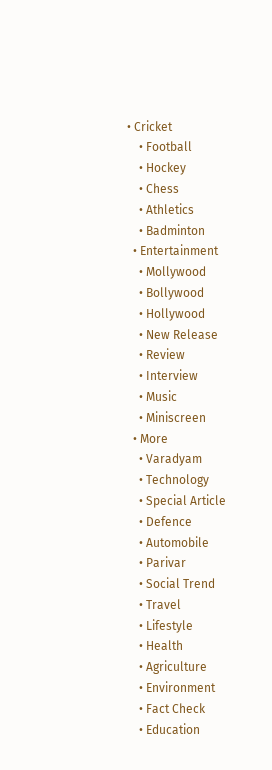• Cricket
    • Football
    • Hockey
    • Chess
    • Athletics
    • Badminton
  • Entertainment
    • Mollywood
    • Bollywood
    • Hollywood
    • New Release
    • Review
    • Interview
    • Music
    • Miniscreen
  • More
    • Varadyam
    • Technology
    • Special Article
    • Defence
    • Automobile
    • Parivar
    • Social Trend
    • Travel
    • Lifestyle
    • Health
    • Agriculture
    • Environment
    • Fact Check
    • Education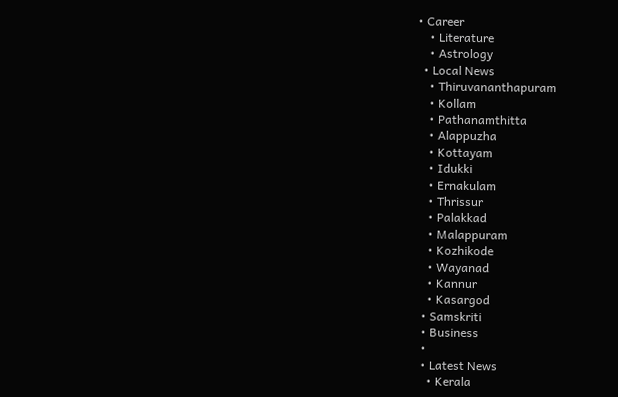• Career
    • Literature
    • Astrology
  • Local News
    • Thiruvananthapuram
    • Kollam
    • Pathanamthitta
    • Alappuzha
    • Kottayam
    • Idukki
    • Ernakulam
    • Thrissur
    • Palakkad
    • Malappuram
    • Kozhikode
    • Wayanad
    • Kannur
    • Kasargod
  • Samskriti
  • Business
  •
  • Latest News
    • Kerala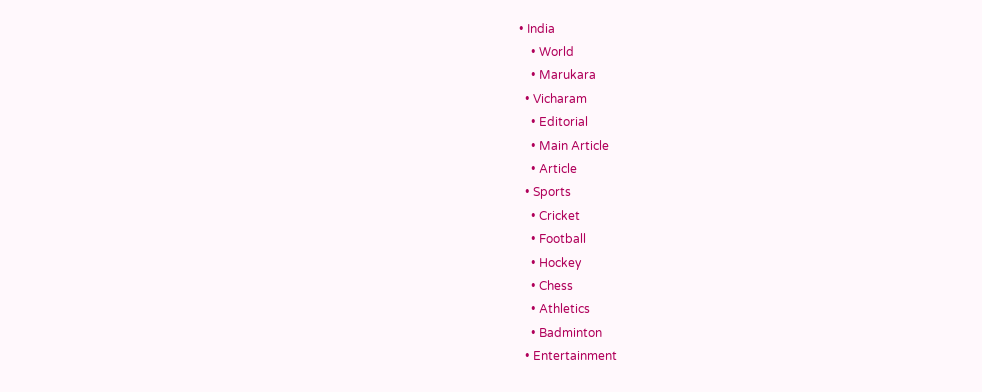• India
    • World
    • Marukara
  • Vicharam
    • Editorial
    • Main Article
    • Article
  • Sports
    • Cricket
    • Football
    • Hockey
    • Chess
    • Athletics
    • Badminton
  • Entertainment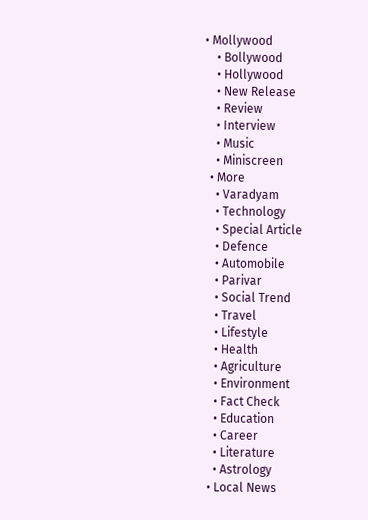• Mollywood
    • Bollywood
    • Hollywood
    • New Release
    • Review
    • Interview
    • Music
    • Miniscreen
  • More
    • Varadyam
    • Technology
    • Special Article
    • Defence
    • Automobile
    • Parivar
    • Social Trend
    • Travel
    • Lifestyle
    • Health
    • Agriculture
    • Environment
    • Fact Check
    • Education
    • Career
    • Literature
    • Astrology
  • Local News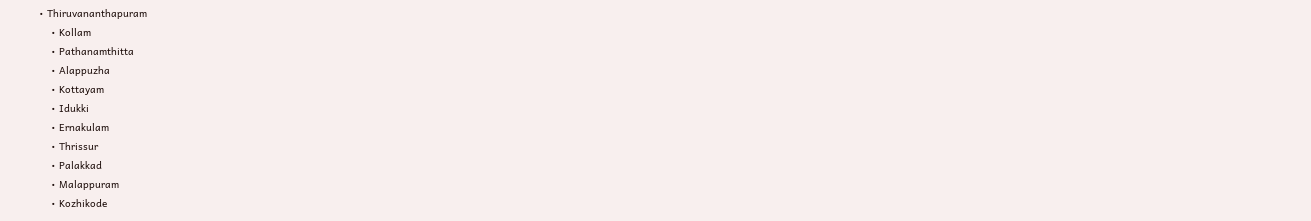• Thiruvananthapuram
    • Kollam
    • Pathanamthitta
    • Alappuzha
    • Kottayam
    • Idukki
    • Ernakulam
    • Thrissur
    • Palakkad
    • Malappuram
    • Kozhikode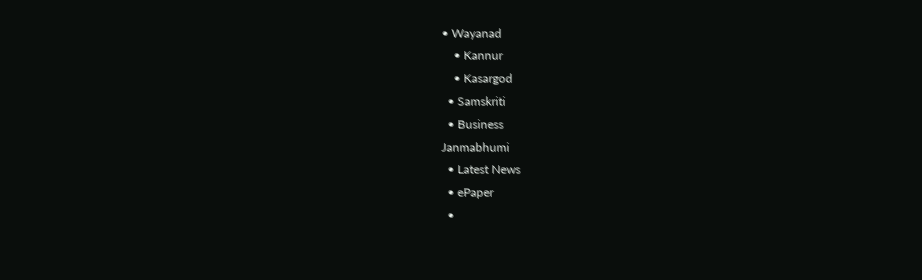• Wayanad
    • Kannur
    • Kasargod
  • Samskriti
  • Business
Janmabhumi
  • Latest News
  • ePaper
  •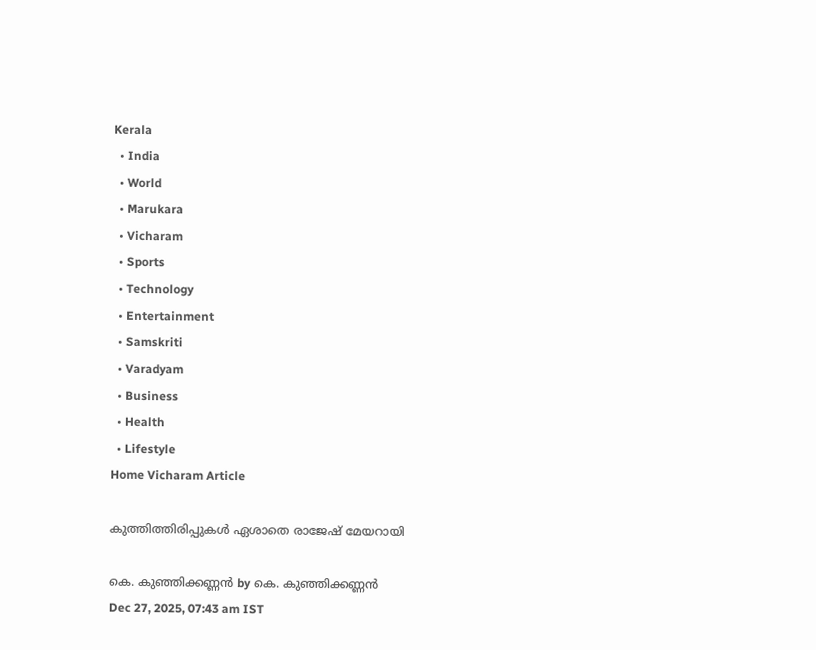Kerala
  • India
  • World
  • Marukara
  • Vicharam
  • Sports
  • Technology
  • Entertainment
  • Samskriti
  • Varadyam
  • Business
  • Health
  • Lifestyle
Home Vicharam Article

കുത്തിത്തിരിപ്പുകള്‍ ഏശാതെ രാജേഷ് മേയറായി

കെ. കുഞ്ഞിക്കണ്ണന്‍ by കെ. കുഞ്ഞിക്കണ്ണന്‍
Dec 27, 2025, 07:43 am IST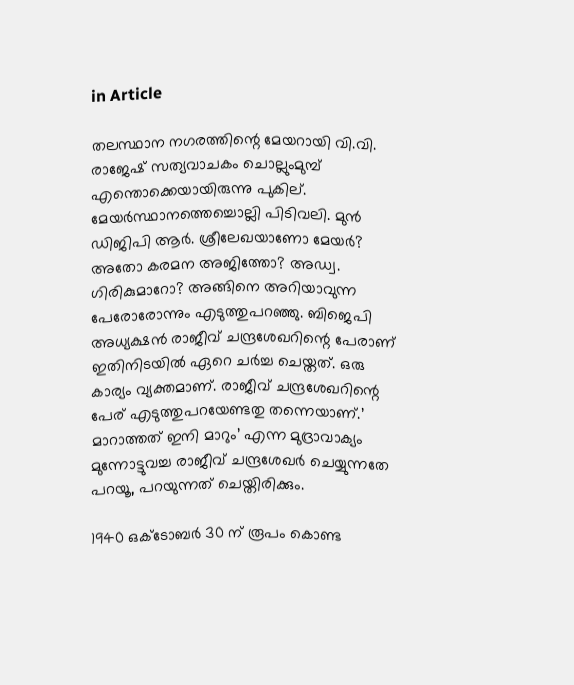in Article

തലസ്ഥാന നഗരത്തിന്റെ മേയറായി വി.വി. രാജേഷ് സത്യവാചകം ചൊല്ലുംമുമ്പ് എന്തൊക്കെയായിരുന്നു പുകില്. മേയര്‍സ്ഥാനത്തെച്ചൊല്ലി പിടിവലി. മുന്‍ ഡിജിപി ആര്‍. ശ്രീലേഖയാണോ മേയര്‍? അതോ കരമന അജിത്തോ? അഡ്വ. ഗിരികുമാറോ? അങ്ങിനെ അറിയാവുന്ന പേരോരോന്നും എടുത്തുപറഞ്ഞു. ബിജെപി അധ്യക്ഷന്‍ രാജീവ് ചന്ദ്രശേഖറിന്റെ പേരാണ് ഇതിനിടയില്‍ ഏറെ ചര്‍ച്ച ചെയ്തത്. ഒരു കാര്യം വ്യക്തമാണ്. രാജീവ് ചന്ദ്രശേഖറിന്റെ പേര് എടുത്തുപറയേണ്ടതു തന്നെയാണ്.’ മാറാത്തത് ഇനി മാറും’ എന്ന മുദ്രാവാക്യം മുന്നോട്ടുവച്ച രാജീവ് ചന്ദ്രശേഖര്‍ ചെയ്യുന്നതേ പറയൂ, പറയുന്നത് ചെയ്തിരിക്കും.

1940 ഒക്ടോബര്‍ 30 ന് രൂപം കൊണ്ട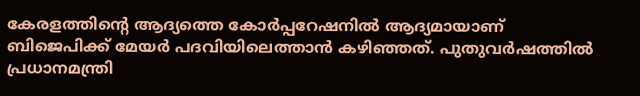കേരളത്തിന്റെ ആദ്യത്തെ കോര്‍പ്പറേഷനില്‍ ആദ്യമായാണ് ബിജെപിക്ക് മേയര്‍ പദവിയിലെത്താന്‍ കഴിഞ്ഞത്. പുതുവര്‍ഷത്തില്‍ പ്രധാനമന്ത്രി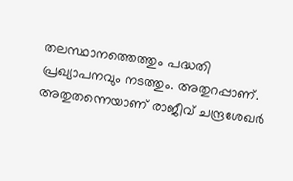തലസ്ഥാനത്തെത്തും പദ്ധതി പ്രഖ്യാപനവും നടത്തും. അതുറപ്പാണ്. അതുതന്നെയാണ് രാജീവ് ചന്ദ്രശേഖര്‍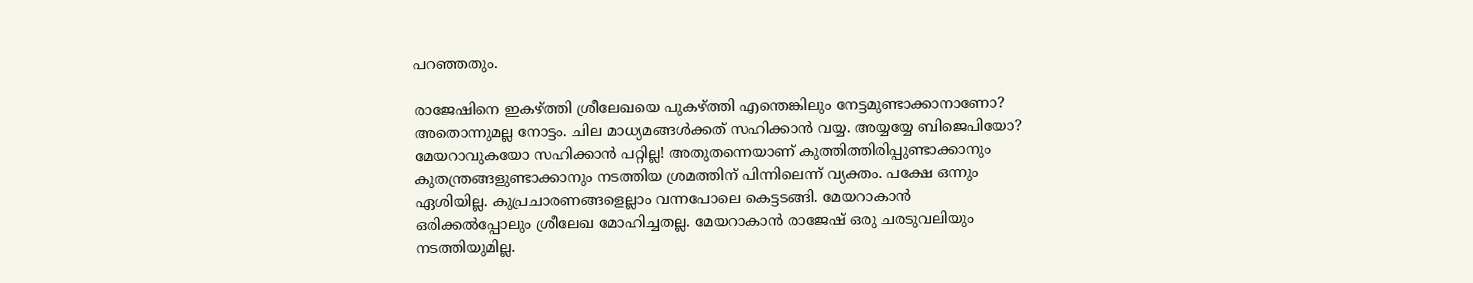പറഞ്ഞതും.

രാജേഷിനെ ഇകഴ്‌ത്തി ശ്രീലേഖയെ പുകഴ്‌ത്തി എന്തെങ്കിലും നേട്ടമുണ്ടാക്കാനാണോ? അതൊന്നുമല്ല നോട്ടം. ചില മാധ്യമങ്ങള്‍ക്കത് സഹിക്കാന്‍ വയ്യ. അയ്യയ്യേ ബിജെപിയോ? മേയറാവുകയോ സഹിക്കാന്‍ പറ്റില്ല! അതുതന്നെയാണ് കുത്തിത്തിരിപ്പുണ്ടാക്കാനും കുതന്ത്രങ്ങളുണ്ടാക്കാനും നടത്തിയ ശ്രമത്തിന് പിന്നിലെന്ന് വ്യക്തം. പക്ഷേ ഒന്നും ഏശിയില്ല. കുപ്രചാരണങ്ങളെല്ലാം വന്നപോലെ കെട്ടടങ്ങി. മേയറാകാന്‍ ഒരിക്കല്‍പ്പോലും ശ്രീലേഖ മോഹിച്ചതല്ല. മേയറാകാന്‍ രാജേഷ് ഒരു ചരടുവലിയും നടത്തിയുമില്ല.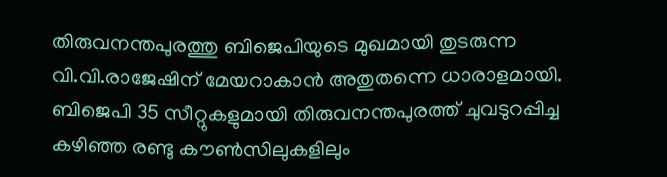തിരുവനന്തപുരത്തു ബിജെപിയുടെ മുഖമായി തുടരുന്ന വി.വി.രാജേഷിന് മേയറാകാന്‍ അതുതന്നെ ധാരാളമായി. ബിജെപി 35 സീറ്റുകളുമായി തിരുവനന്തപുരത്ത് ചുവടുറപ്പിച്ച കഴിഞ്ഞ രണ്ടു കൗണ്‍സിലുകളിലും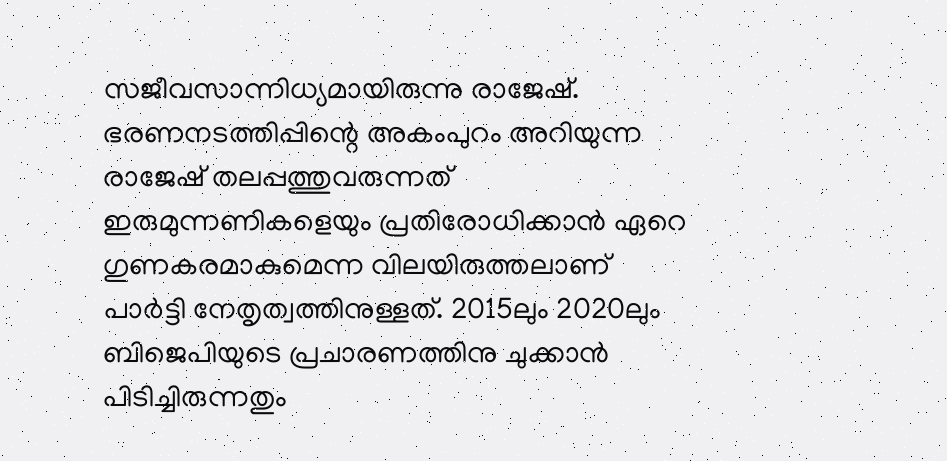സജീവസാന്നിധ്യമായിരുന്നു രാജേഷ്. ഭരണനടത്തിപ്പിന്റെ അകംപുറം അറിയുന്ന രാജേഷ് തലപ്പത്തുവരുന്നത് ഇരുമുന്നണികളെയും പ്രതിരോധിക്കാന്‍ ഏറെ ഗുണകരമാകുമെന്ന വിലയിരുത്തലാണ് പാര്‍ട്ടി നേതൃത്വത്തിനുള്ളത്. 2015ലും 2020ലും ബിജെപിയുടെ പ്രചാരണത്തിനു ചുക്കാന്‍ പിടിച്ചിരുന്നതും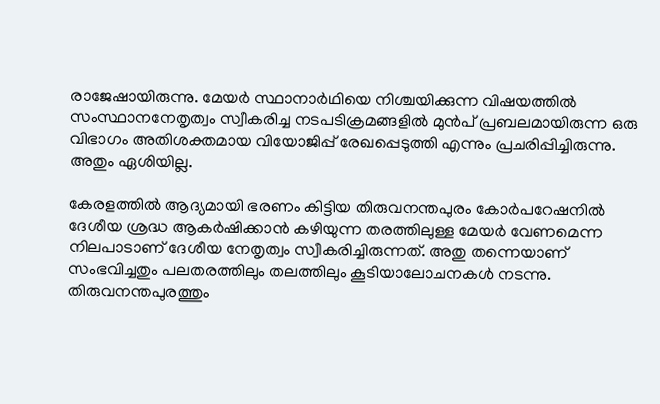രാജേഷായിരുന്നു. മേയര്‍ സ്ഥാനാര്‍ഥിയെ നിശ്ചയിക്കുന്ന വിഷയത്തില്‍ സംസ്ഥാനനേതൃത്വം സ്വീകരിച്ച നടപടിക്രമങ്ങളില്‍ മുന്‍പ് പ്രബലമായിരുന്ന ഒരു വിഭാഗം അതിശക്തമായ വിയോജിപ്പ് രേഖപ്പെടുത്തി എന്നും പ്രചരിപ്പിച്ചിരുന്നു. അതും ഏശിയില്ല.

കേരളത്തില്‍ ആദ്യമായി ഭരണം കിട്ടിയ തിരുവനന്തപുരം കോര്‍പറേഷനില്‍ ദേശീയ ശ്രദ്ധ ആകര്‍ഷിക്കാന്‍ കഴിയുന്ന തരത്തിലുള്ള മേയര്‍ വേണമെന്ന നിലപാടാണ് ദേശീയ നേതൃത്വം സ്വീകരിച്ചിരുന്നത്. അതു തന്നെയാണ് സംഭവിച്ചതും പലതരത്തിലും തലത്തിലും കൂടിയാലോചനകള്‍ നടന്നു. തിരുവനന്തപുരത്തും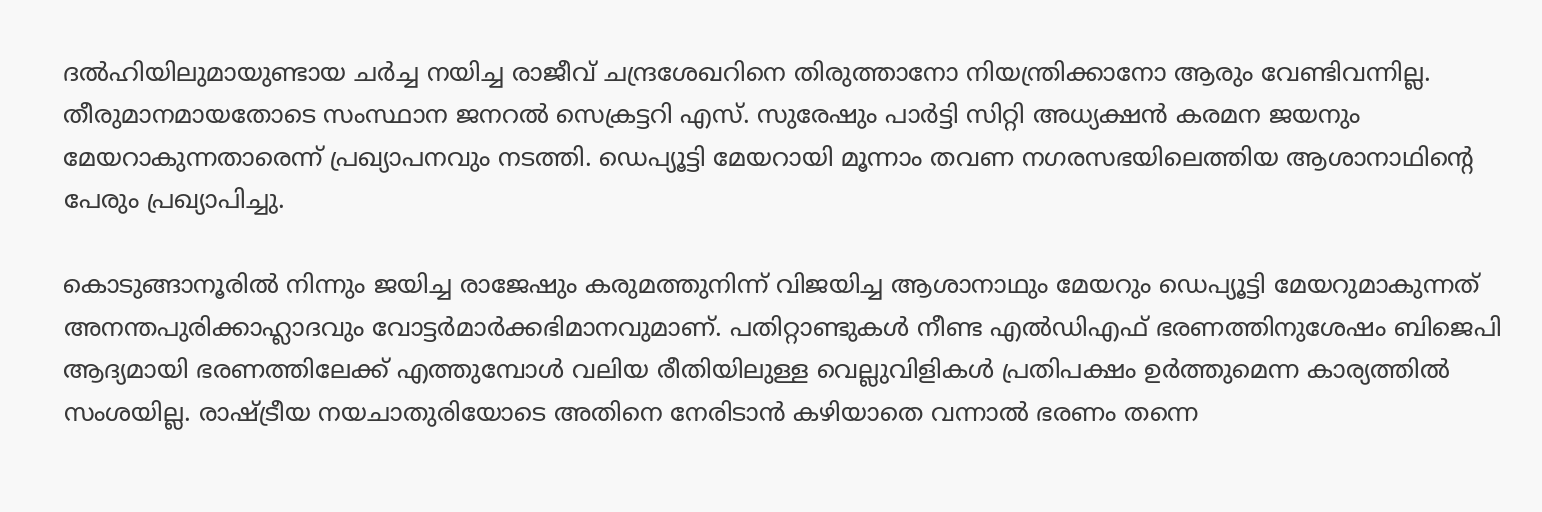ദല്‍ഹിയിലുമായുണ്ടായ ചര്‍ച്ച നയിച്ച രാജീവ് ചന്ദ്രശേഖറിനെ തിരുത്താനോ നിയന്ത്രിക്കാനോ ആരും വേണ്ടിവന്നില്ല. തീരുമാനമായതോടെ സംസ്ഥാന ജനറല്‍ സെക്രട്ടറി എസ്. സുരേഷും പാര്‍ട്ടി സിറ്റി അധ്യക്ഷന്‍ കരമന ജയനും മേയറാകുന്നതാരെന്ന് പ്രഖ്യാപനവും നടത്തി. ഡെപ്യൂട്ടി മേയറായി മൂന്നാം തവണ നഗരസഭയിലെത്തിയ ആശാനാഥിന്റെ പേരും പ്രഖ്യാപിച്ചു.

കൊടുങ്ങാനൂരില്‍ നിന്നും ജയിച്ച രാജേഷും കരുമത്തുനിന്ന് വിജയിച്ച ആശാനാഥും മേയറും ഡെപ്യൂട്ടി മേയറുമാകുന്നത് അനന്തപുരിക്കാഹ്ലാദവും വോട്ടര്‍മാര്‍ക്കഭിമാനവുമാണ്. പതിറ്റാണ്ടുകള്‍ നീണ്ട എല്‍ഡിഎഫ് ഭരണത്തിനുശേഷം ബിജെപി ആദ്യമായി ഭരണത്തിലേക്ക് എത്തുമ്പോള്‍ വലിയ രീതിയിലുള്ള വെല്ലുവിളികള്‍ പ്രതിപക്ഷം ഉര്‍ത്തുമെന്ന കാര്യത്തില്‍ സംശയില്ല. രാഷ്‌ട്രീയ നയചാതുരിയോടെ അതിനെ നേരിടാന്‍ കഴിയാതെ വന്നാല്‍ ഭരണം തന്നെ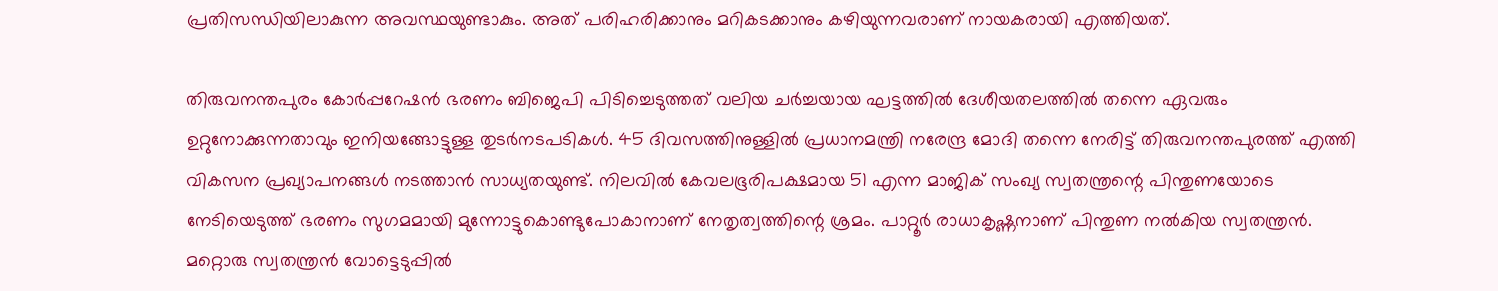പ്രതിസന്ധിയിലാകുന്ന അവസ്ഥയുണ്ടാകും. അത് പരിഹരിക്കാനും മറികടക്കാനും കഴിയുന്നവരാണ് നായകരായി എത്തിയത്.

തിരുവനന്തപുരം കോര്‍പ്പറേഷന്‍ ഭരണം ബിജെപി പിടിച്ചെടുത്തത് വലിയ ചര്‍ച്ചയായ ഘട്ടത്തില്‍ ദേശീയതലത്തില്‍ തന്നെ ഏവരും ഉറ്റുനോക്കുന്നതാവും ഇനിയങ്ങോട്ടുള്ള തുടര്‍നടപടികള്‍. 45 ദിവസത്തിനുള്ളില്‍ പ്രധാനമന്ത്രി നരേന്ദ്ര മോദി തന്നെ നേരിട്ട് തിരുവനന്തപുരത്ത് എത്തി വികസന പ്രഖ്യാപനങ്ങള്‍ നടത്താന്‍ സാധ്യതയുണ്ട്. നിലവില്‍ കേവലഭൂരിപക്ഷമായ 51 എന്ന മാജിക് സംഖ്യ സ്വതന്ത്രന്റെ പിന്തുണയോടെ നേടിയെടുത്ത് ഭരണം സുഗമമായി മുന്നോട്ടുകൊണ്ടുപോകാനാണ് നേതൃത്വത്തിന്റെ ശ്രമം. പാറ്റൂര്‍ രാധാകൃഷ്ണനാണ് പിന്തുണ നല്‍കിയ സ്വതന്ത്രന്‍. മറ്റൊരു സ്വതന്ത്രന്‍ വോട്ടെടുപ്പില്‍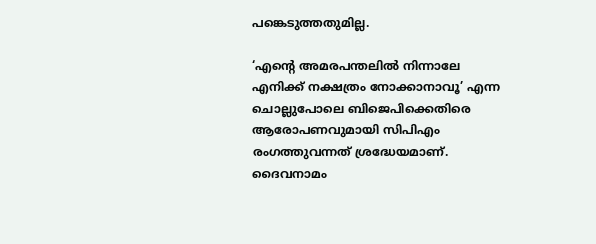പങ്കെടുത്തതുമില്ല.

‘എന്റെ അമരപന്തലില്‍ നിന്നാലേ എനിക്ക് നക്ഷത്രം നോക്കാനാവൂ’ എന്ന ചൊല്ലുപോലെ ബിജെപിക്കെതിരെ ആരോപണവുമായി സിപിഎം രംഗത്തുവന്നത് ശ്രദ്ധേയമാണ്. ദൈവനാമം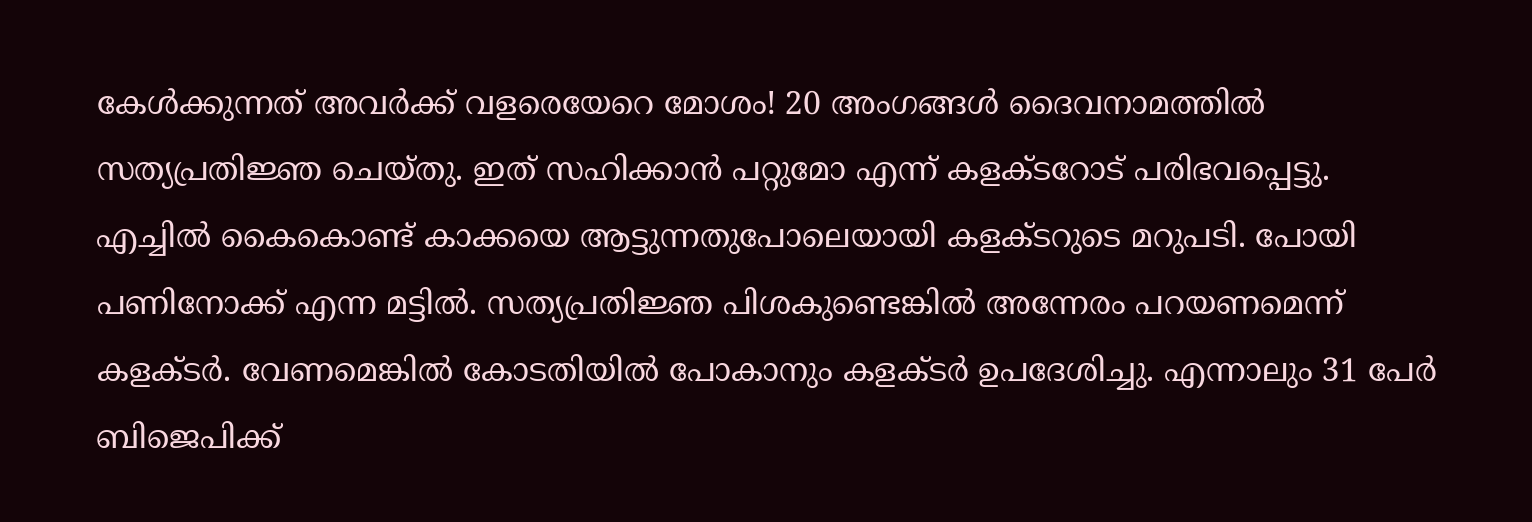കേള്‍ക്കുന്നത് അവര്‍ക്ക് വളരെയേറെ മോശം! 20 അംഗങ്ങള്‍ ദൈവനാമത്തില്‍ സത്യപ്രതിജ്ഞ ചെയ്തു. ഇത് സഹിക്കാന്‍ പറ്റുമോ എന്ന് കളക്ടറോട് പരിഭവപ്പെട്ടു. എച്ചില്‍ കൈകൊണ്ട് കാക്കയെ ആട്ടുന്നതുപോലെയായി കളക്ടറുടെ മറുപടി. പോയി പണിനോക്ക് എന്ന മട്ടില്‍. സത്യപ്രതിജ്ഞ പിശകുണ്ടെങ്കില്‍ അന്നേരം പറയണമെന്ന് കളക്ടര്‍. വേണമെങ്കില്‍ കോടതിയില്‍ പോകാനും കളക്ടര്‍ ഉപദേശിച്ചു. എന്നാലും 31 പേര്‍ ബിജെപിക്ക്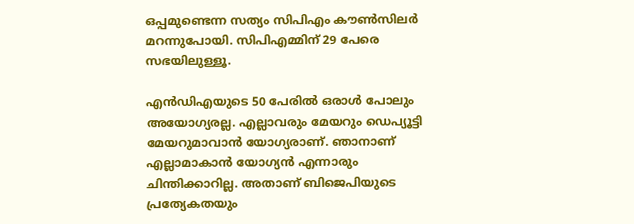ഒപ്പമുണ്ടെന്ന സത്യം സിപിഎം കൗണ്‍സിലര്‍ മറന്നുപോയി. സിപിഎമ്മിന് 29 പേരെ സഭയിലുള്ളൂ.

എന്‍ഡിഎയുടെ 50 പേരില്‍ ഒരാള്‍ പോലും അയോഗ്യരല്ല. എല്ലാവരും മേയറും ഡെപ്യൂട്ടി മേയറുമാവാന്‍ യോഗ്യരാണ്. ഞാനാണ് എല്ലാമാകാന്‍ യോഗ്യന്‍ എന്നാരും ചിന്തിക്കാറില്ല. അതാണ് ബിജെപിയുടെ പ്രത്യേകതയും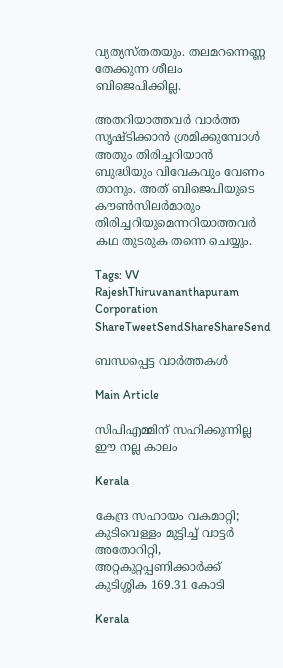വ്യത്യസ്തതയും. തലമറന്നെണ്ണ തേക്കുന്ന ശീലം ബിജെപിക്കില്ല.

അതറിയാത്തവര്‍ വാര്‍ത്ത സൃഷ്ടിക്കാന്‍ ശ്രമിക്കുമ്പോള്‍ അതും തിരിച്ചറിയാന്‍ ബുദ്ധിയും വിവേകവും വേണം താനും. അത് ബിജെപിയുടെ കൗണ്‍സിലര്‍മാരും തിരിച്ചറിയുമെന്നറിയാത്തവര്‍ കഥ തുടരുക തന്നെ ചെയ്യും.

Tags: VV RajeshThiruvananthapuram Corporation
ShareTweetSendShareShareSend

ബന്ധപ്പെട്ട വാര്‍ത്തകള്‍

Main Article

സിപിഎമ്മിന് സഹിക്കുന്നില്ല ഈ നല്ല കാലം

Kerala

കേന്ദ്ര സഹായം വകമാറ്റി; കുടിവെള്ളം മുട്ടിച്ച് വാട്ടര്‍ അതോറിറ്റി, അറ്റകുറ്റപ്പണിക്കാര്‍ക്ക് കുടിശ്ശിക 169.31 കോടി

Kerala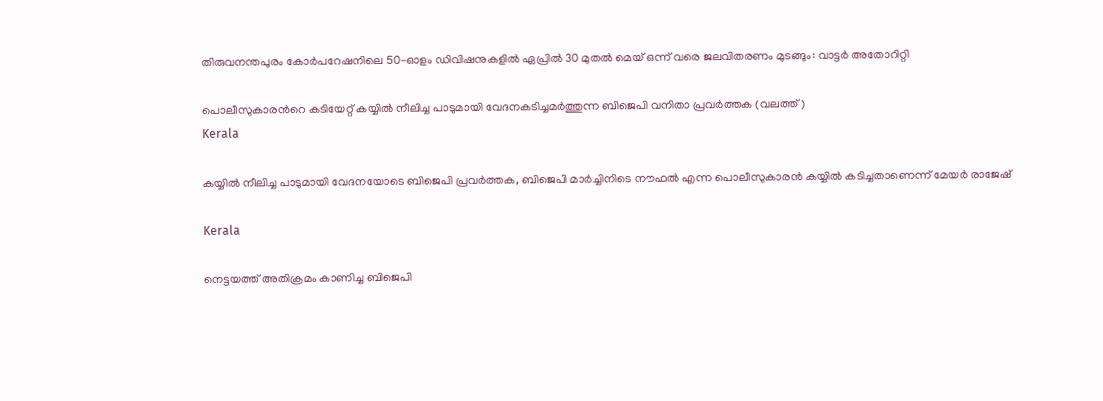തിരുവനന്തപുരം കോർപറേഷനിലെ 50-ഓളം ഡിവിഷനുകളിൽ ഏപ്രിൽ 30 മുതൽ മെയ് ഒന്ന് വരെ ജലവിതരണം മുടങ്ങും: വാട്ടർ അതോറിറ്റി

പൊലീസുകാരന്‍റെ കടിയേറ്റ് കയ്യില്‍ നീലിച്ച പാടുമായി വേദനകടിച്ചമര്‍ത്തുന്ന ബിജെപി വനിതാ പ്രവര്‍ത്തക (വലത്ത്)
Kerala

കയ്യില്‍ നീലിച്ച പാടുമായി വേദനയോടെ ബിജെപി പ്രവര്‍ത്തക, ബിജെപി മാര്‍ച്ചിനിടെ നൗഫല്‍ എന്ന പൊലീസുകാരന്‍ കയ്യില്‍ കടിച്ചതാണെന്ന് മേയര്‍ രാജേഷ്

Kerala

നെട്ടയത്ത് അതിക്രമം കാണിച്ച ബിജെപി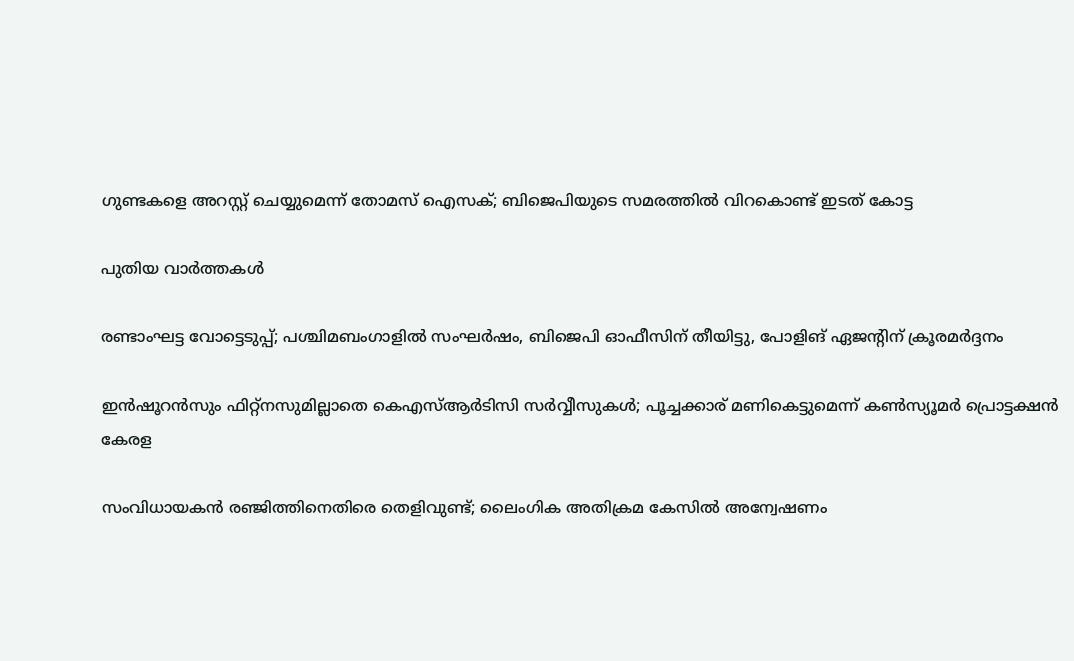ഗുണ്ടകളെ അറസ്റ്റ് ചെയ്യുമെന്ന് തോമസ് ഐസക്; ബിജെപിയുടെ സമരത്തില്‍ വിറകൊണ്ട് ഇടത് കോട്ട

പുതിയ വാര്‍ത്തകള്‍

രണ്ടാംഘട്ട വോട്ടെടുപ്പ്; പശ്ചിമബംഗാളിൽ സംഘർഷം, ബിജെപി ഓഫീസിന് തീയിട്ടു, പോളിങ് ഏജൻ്റിന് ക്രൂരമർദ്ദനം

ഇന്‍ഷൂറന്‍സും ഫിറ്റ്‌നസുമില്ലാതെ കെഎസ്ആര്‍ടിസി സര്‍വ്വീസുകൾ; പൂച്ചക്കാര് മണികെട്ടുമെന്ന് കണ്‍സ്യൂമര്‍ പ്രൊട്ടക്ഷന്‍ കേരള

സംവിധായകൻ രഞ്ജിത്തിനെതിരെ തെളിവുണ്ട്; ലൈംഗിക അതിക്രമ കേസില്‍ അന്വേഷണം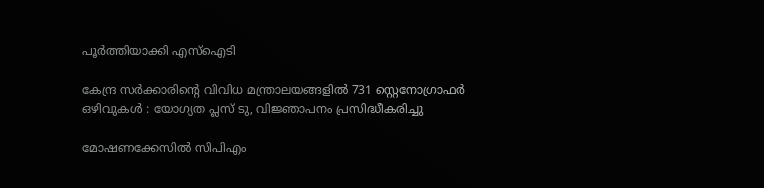പൂര്‍ത്തിയാക്കി എസ്ഐടി

കേന്ദ്ര സർക്കാരിന്റെ വിവിധ മന്ത്രാലയങ്ങളിൽ 731 സ്റ്റെനോഗ്രാഫർ ഒഴിവുകൾ : യോഗ്യത പ്ലസ് ടു, വിജ്ഞാപനം പ്രസിദ്ധീകരിച്ചു

മോഷണക്കേസിൽ സിപിഎം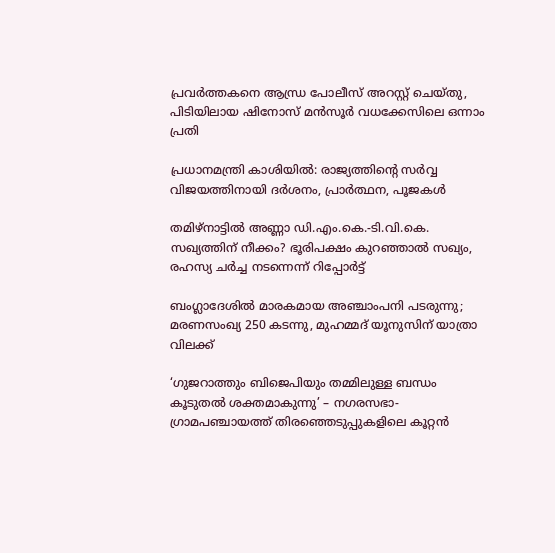പ്രവര്‍ത്തകനെ ആന്ധ്ര പോലീസ് അറസ്റ്റ് ചെയ്തു, പിടിയിലായ ഷിനോസ് മന്‍സൂര്‍ വധക്കേസിലെ ഒന്നാം പ്രതി

പ്രധാനമന്ത്രി കാശിയിൽ: രാജ്യത്തിന്റെ സർവ്വ വിജയത്തിനായി ദർശനം, പ്രാർത്ഥന, പൂജകൾ

തമിഴ്‌നാട്ടിൽ അണ്ണാ ഡി.എം.കെ.-ടി.വി.കെ. സഖ്യത്തിന് നീക്കം? ഭൂരിപക്ഷം കുറഞ്ഞാൽ സഖ്യം, രഹസ്യ ചർച്ച നടന്നെന്ന് റിപ്പോർട്ട്

ബംഗ്ലാദേശില്‍ മാരകമായ അഞ്ചാംപനി പടരുന്നു; മരണസംഖ്യ 250 കടന്നു, മുഹമ്മദ് യൂനുസിന് യാത്രാ വിലക്ക്

‘ഗുജറാത്തും ബിജെപിയും തമ്മിലുള്ള ബന്ധം കൂടുതൽ ശക്തമാകുന്നു’ – നഗരസഭാ-ഗ്രാമപഞ്ചായത്ത് തിരഞ്ഞെടുപ്പുകളിലെ കൂറ്റൻ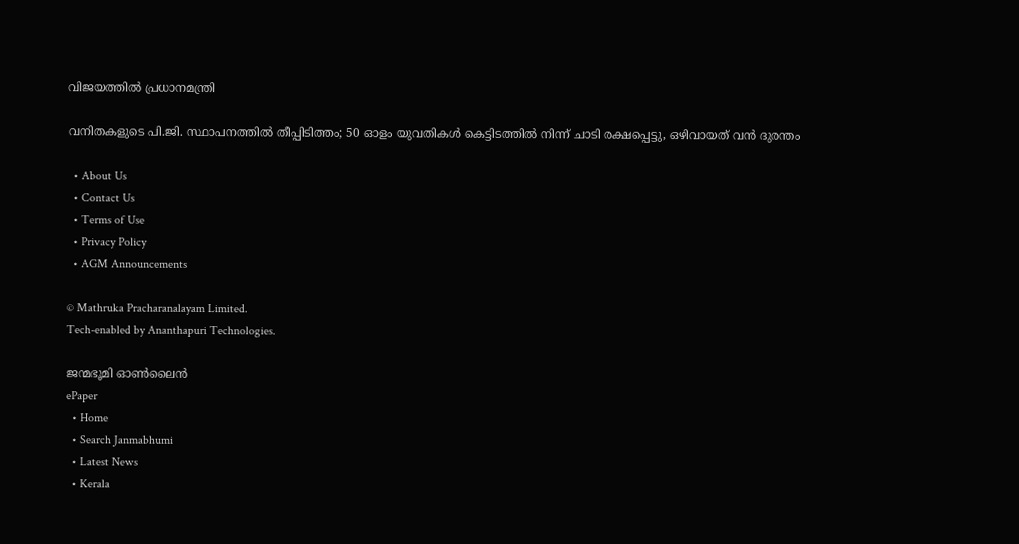വിജയത്തിൽ പ്രധാനമന്ത്രി

വനിതകളുടെ പി.ജി. സ്ഥാപനത്തിൽ തീപ്പിടിത്തം; 50 ഓളം യുവതികൾ കെട്ടിടത്തിൽ നിന്ന് ചാടി രക്ഷപ്പെട്ടു, ഒഴിവായത് വന്‍ ദുരന്തം

  • About Us
  • Contact Us
  • Terms of Use
  • Privacy Policy
  • AGM Announcements

© Mathruka Pracharanalayam Limited.
Tech-enabled by Ananthapuri Technologies.

ജന്മഭൂമി ഓണ്‍ലൈന്‍
ePaper
  • Home
  • Search Janmabhumi
  • Latest News
  • Kerala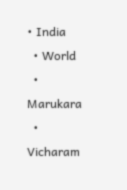• India
  • World
  • Marukara
  • Vicharam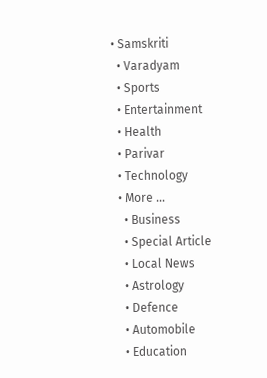• Samskriti
  • Varadyam
  • Sports
  • Entertainment
  • Health
  • Parivar
  • Technology
  • More …
    • Business
    • Special Article
    • Local News
    • Astrology
    • Defence
    • Automobile
    • Education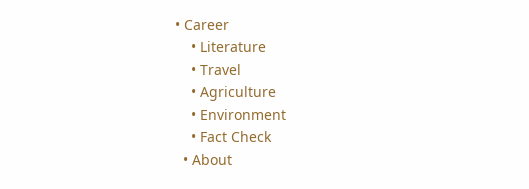• Career
    • Literature
    • Travel
    • Agriculture
    • Environment
    • Fact Check
  • About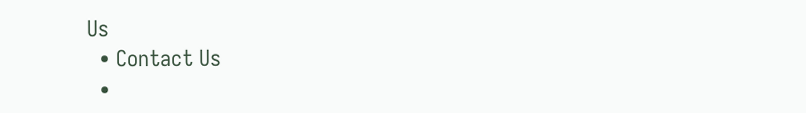Us
  • Contact Us
  •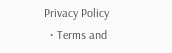Privacy Policy
  • Terms and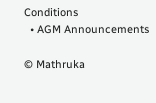Conditions
  • AGM Announcements

© Mathruka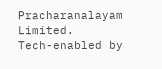Pracharanalayam Limited.
Tech-enabled by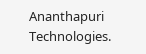Ananthapuri Technologies.